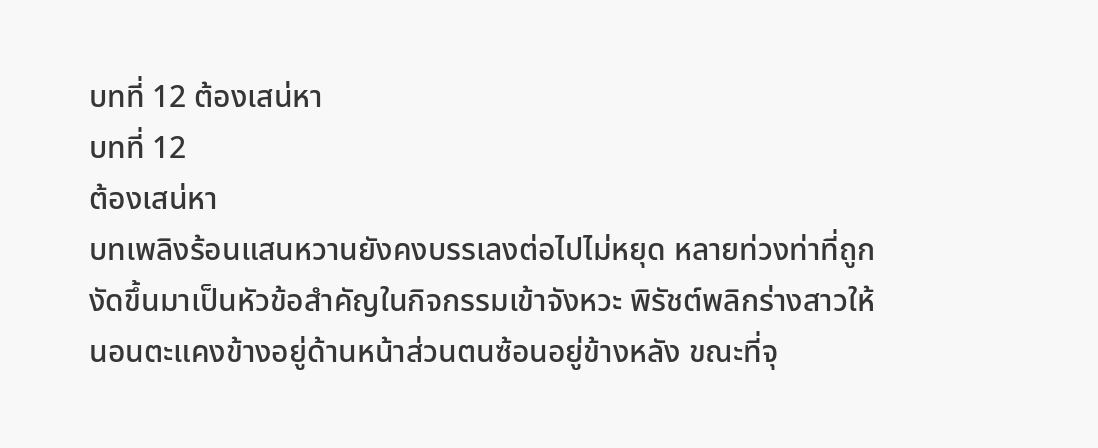บทที่ 12 ต้องเสน่หา
บทที่ 12
ต้องเสน่หา
บทเพลิงร้อนแสนหวานยังคงบรรเลงต่อไปไม่หยุด หลายท่วงท่าที่ถูกงัดขึ้นมาเป็นหัวข้อสำคัญในกิจกรรมเข้าจังหวะ พิรัชต์พลิกร่างสาวให้นอนตะแคงข้างอยู่ด้านหน้าส่วนตนซ้อนอยู่ข้างหลัง ขณะที่จุ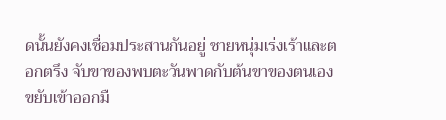ดนั้นยังคงเชื่อมประสานกันอยู่ ชายหนุ่มเร่งเร้าและตอกตรึง จับขาของพบตะวันพาดกับต้นขาของตนเอง ขยับเข้าออกมื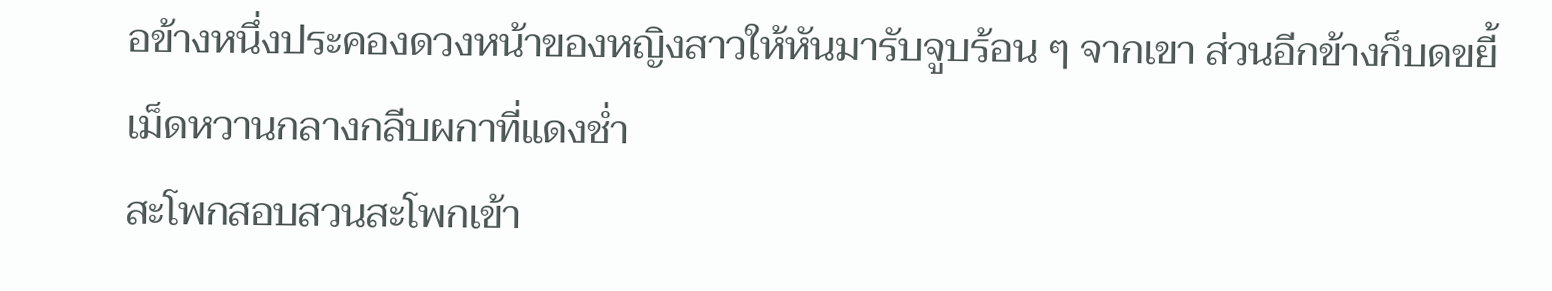อข้างหนึ่งประคองดวงหน้าของหญิงสาวให้หันมารับจูบร้อน ๆ จากเขา ส่วนอีกข้างก็บดขยี้เม็ดหวานกลางกลีบผกาที่แดงช่ำ
สะโพกสอบสวนสะโพกเข้า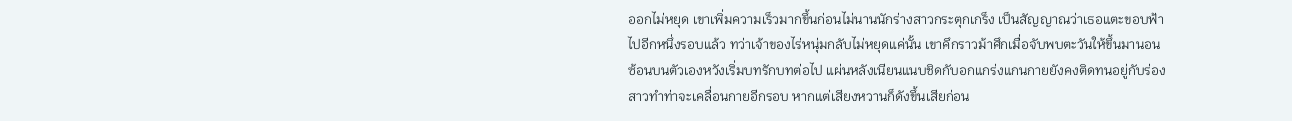ออกไม่หยุด เขาเพิ่มความเร็วมากขึ้นก่อนไม่นานนักร่างสาวกระตุกเกร็ง เป็นสัญญาณว่าเธอแตะขอบฟ้าไปอีกหนึ่งรอบแล้ว ทว่าเจ้าของไร่หนุ่มกลับไม่หยุดแค่นั้น เขาคึกราวม้าศึกเมื่อจับพบตะวันให้ขึ้นมานอนซ้อนบนตัวเองหวังเริ่มบทรักบทต่อไป แผ่นหลังเนียนแนบชิดกับอกแกร่งแกนกายยังคงติดทนอยู่กับร่องสาวทำท่าจะเคลื่อนกายอีกรอบ หากแต่เสียงหวานก็ดังขึ้นเสียก่อน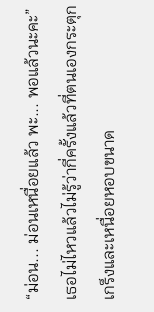“ม่อน... ม่อนเหนื่อยแล้ว พะ... พอแล้วนะคะ” เธอไม่ไหวแล้วไม่รู้ว่ากี่ครั้งแล้วที่ตนเองกระตุกเกร็งและเหนื่อยหอบขนาด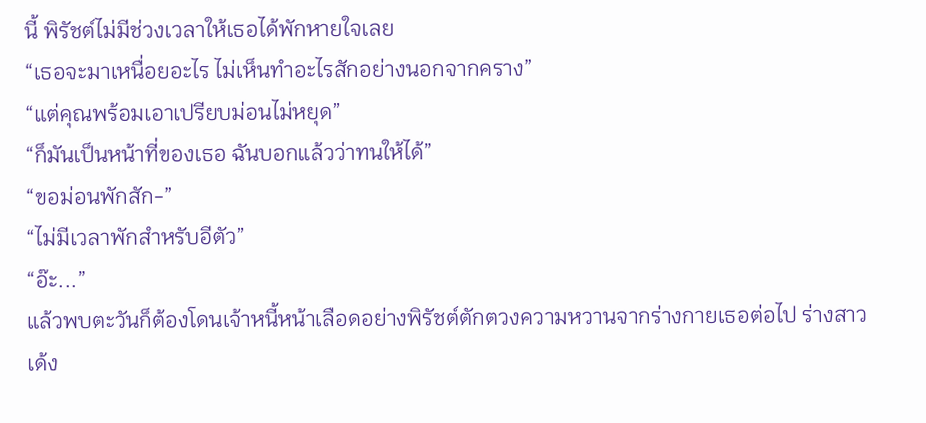นี้ พิรัชต์ไม่มีช่วงเวลาให้เธอได้พักหายใจเลย
“เธอจะมาเหนื่อยอะไร ไม่เห็นทำอะไรสักอย่างนอกจากคราง”
“แต่คุณพร้อมเอาเปรียบม่อนไม่หยุด”
“ก็มันเป็นหน้าที่ของเธอ ฉันบอกแล้วว่าทนให้ได้”
“ขอม่อนพักสัก-”
“ไม่มีเวลาพักสำหรับอีตัว”
“อ๊ะ...”
แล้วพบตะวันก็ต้องโดนเจ้าหนี้หน้าเลือดอย่างพิรัชต์ตักตวงความหวานจากร่างกายเธอต่อไป ร่างสาวเด้ง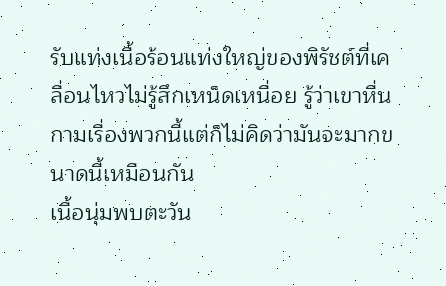รับแท่งเนื้อร้อนแท่งใหญ่ของพิรัชต์ที่เคลื่อนไหวไม่รู้สึกเหน็ดเหนื่อย รู้ว่าเขาหื่นกามเรื่องพวกนี้แต่ก็ไม่คิดว่ามันจะมากขนาดนี้เหมือนกัน
เนื้อนุ่มพบตะวัน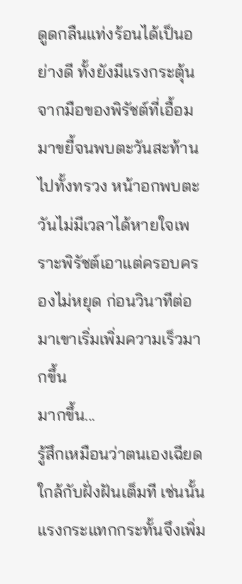ดูดกลืนแท่งร้อนได้เป็นอย่างดี ทั้งยังมีแรงกระตุ้นจากมือของพิรัชต์ที่เอื้อมมาขยี้จนพบตะวันสะท้านไปทั้งทรวง หน้าอกพบตะวันไม่มีเวลาได้หายใจเพราะพิรัชต์เอาแต่ครอบครองไม่หยุด ก่อนวินาทีต่อมาเขาเริ่มเพิ่มความเร็วมากขึ้น
มากขึ้น...
รู้สึกเหมือนว่าตนเองเฉียดใกล้กับฝั่งฝันเต็มที เช่นนั้นแรงกระแทกกระทั้นจึงเพิ่ม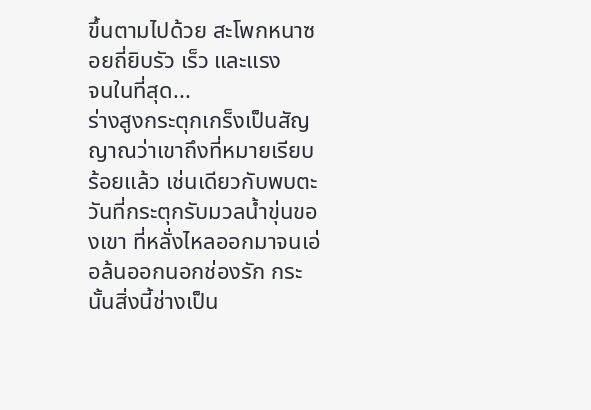ขึ้นตามไปด้วย สะโพกหนาซอยถี่ยิบรัว เร็ว และแรง
จนในที่สุด...
ร่างสูงกระตุกเกร็งเป็นสัญญาณว่าเขาถึงที่หมายเรียบร้อยแล้ว เช่นเดียวกับพบตะวันที่กระตุกรับมวลน้ำขุ่นของเขา ที่หลั่งไหลออกมาจนเอ่อล้นออกนอกช่องรัก กระนั้นสิ่งนี้ช่างเป็น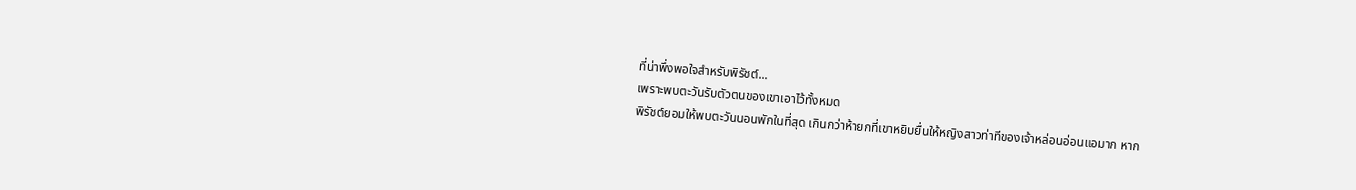ที่น่าพึ่งพอใจสำหรับพิรัชต์...
เพราะพบตะวันรับตัวตนของเขาเอาไว้ทั้งหมด
พิรัชต์ยอมให้พบตะวันนอนพักในที่สุด เกินกว่าห้ายกที่เขาหยิบยื่นให้หญิงสาวท่าทีของเจ้าหล่อนอ่อนแอมาก หาก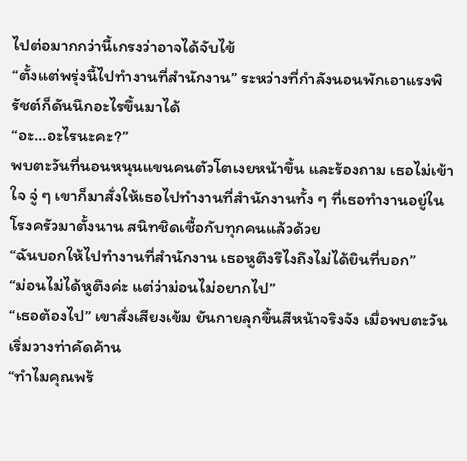ไปต่อมากกว่านี้เกรงว่าอาจได้จับไข้
“ตั้งแต่พรุ่งนี้ไปทำงานที่สำนักงาน” ระหว่างที่กำลังนอนพักเอาแรงพิรัชต์ก็ดันนึกอะไรขึ้นมาได้
“อะ...อะไรนะคะ?”
พบตะวันที่นอนหนุนแขนคนตัวโตเงยหน้าขึ้น และร้องถาม เธอไม่เข้าใจ จู่ ๆ เขาก็มาสั่งให้เธอไปทำงานที่สำนักงานทั้ง ๆ ที่เธอทำงานอยู่ในโรงครัวมาตั้งนาน สนิทชิดเชื้อกับทุกคนแล้วด้วย
“ฉันบอกให้ไปทำงานที่สำนักงาน เธอหูตึงรึไงถึงไม่ได้ยินที่บอก”
“ม่อนไม่ได้หูตึงค่ะ แต่ว่าม่อนไม่อยากไป”
“เธอต้องไป” เขาสั่งเสียงเข้ม ยันกายลุกขึ้นสีหน้าจริงจัง เมื่อพบตะวันเริ่มวางท่าคัดค้าน
“ทำไมคุณพร้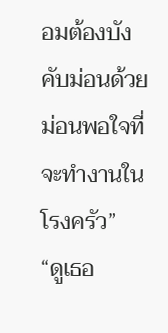อมต้องบังคับม่อนด้วย ม่อนพอใจที่จะทำงานในโรงครัว”
“ดูเธอ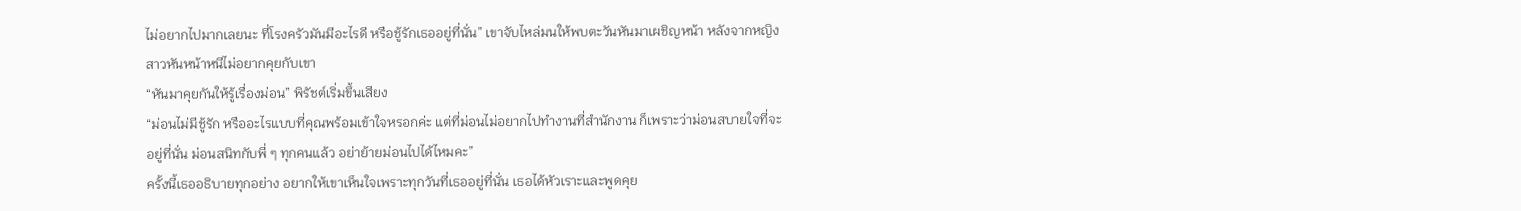ไม่อยากไปมากเลยนะ ที่โรงครัวมันมีอะไรดี หรือชู้รักเธออยู่ที่นั่น” เขาจับไหล่มนให้พบตะวันหันมาเผชิญหน้า หลังจากหญิงสาวหันหน้าหนีไม่อยากคุยกับเขา
“หันมาคุยกันให้รู้เรื่องม่อน” พิรัชต์เริ่มขึ้นเสียง
“ม่อนไม่มีชู้รัก หรืออะไรแบบที่คุณพร้อมเข้าใจหรอกค่ะ แต่ที่ม่อนไม่อยากไปทำงานที่สำนักงาน ก็เพราะว่าม่อนสบายใจที่จะอยู่ที่นั่น ม่อนสนิทกับพี่ ๆ ทุกคนแล้ว อย่าย้ายม่อนไปได้ไหมคะ”
ครั้งนี้เธออธิบายทุกอย่าง อยากให้เขาเห็นใจเพราะทุกวันที่เธออยู่ที่นั่น เธอได้หัวเราะและพูดคุย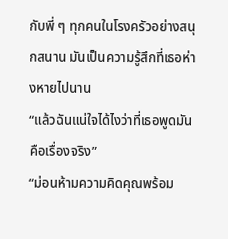กับพี่ ๆ ทุกคนในโรงครัวอย่างสนุกสนาน มันเป็นความรู้สึกที่เธอห่างหายไปนาน
“แล้วฉันแน่ใจได้ไงว่าที่เธอพูดมันคือเรื่องจริง”
“ม่อนห้ามความคิดคุณพร้อม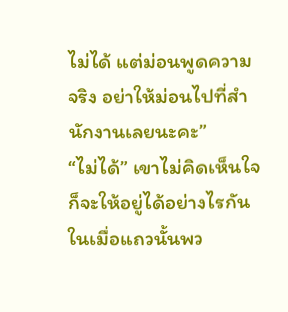ไม่ได้ แต่ม่อนพูดความจริง อย่าให้ม่อนไปที่สำนักงานเลยนะคะ”
“ไม่ได้” เขาไม่คิดเห็นใจ ก็จะให้อยู่ได้อย่างไรกันในเมื่อแถวนั้นพว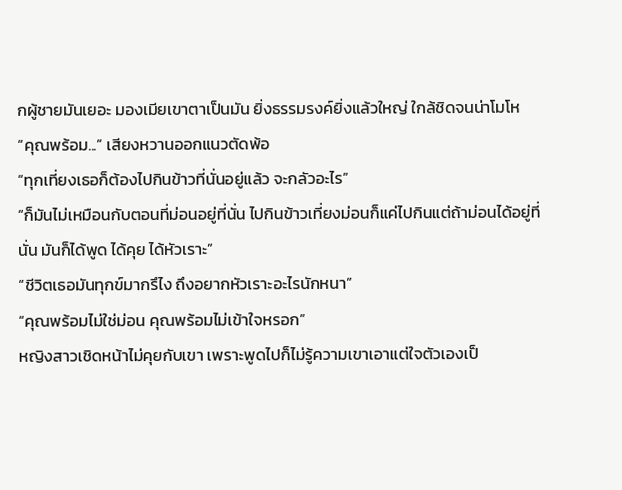กผู้ชายมันเยอะ มองเมียเขาตาเป็นมัน ยิ่งธรรมรงค์ยิ่งแล้วใหญ่ ใกล้ชิดจนน่าโมโห
“คุณพร้อม...” เสียงหวานออกแนวตัดพ้อ
“ทุกเที่ยงเธอก็ต้องไปกินข้าวที่นั่นอยู่แล้ว จะกลัวอะไร”
“ก็มันไม่เหมือนกับตอนที่ม่อนอยู่ที่นั่น ไปกินข้าวเที่ยงม่อนก็แค่ไปกินแต่ถ้าม่อนได้อยู่ที่นั่น มันก็ได้พูด ได้คุย ได้หัวเราะ”
“ชีวิตเธอมันทุกข์มากรึไง ถึงอยากหัวเราะอะไรนักหนา”
“คุณพร้อมไม่ใช่ม่อน คุณพร้อมไม่เข้าใจหรอก”
หญิงสาวเชิดหน้าไม่คุยกับเขา เพราะพูดไปก็ไม่รู้ความเขาเอาแต่ใจตัวเองเป็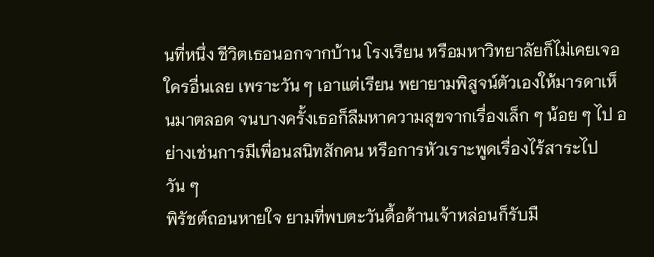นที่หนึ่ง ชีวิตเธอนอกจากบ้าน โรงเรียน หรือมหาวิทยาลัยก็ไม่เคยเจอใครอื่นเลย เพราะวัน ๆ เอาแต่เรียน พยายามพิสูจน์ตัวเองให้มารดาเห็นมาตลอด จนบางครั้งเธอก็ลืมหาความสุขจากเรื่องเล็ก ๆ น้อย ๆ ไป อย่างเช่นการมีเพื่อนสนิทสักคน หรือการหัวเราะพูดเรื่องไร้สาระไปวัน ๆ
พิรัชต์ถอนหายใจ ยามที่พบตะวันดื้อด้านเจ้าหล่อนก็รับมื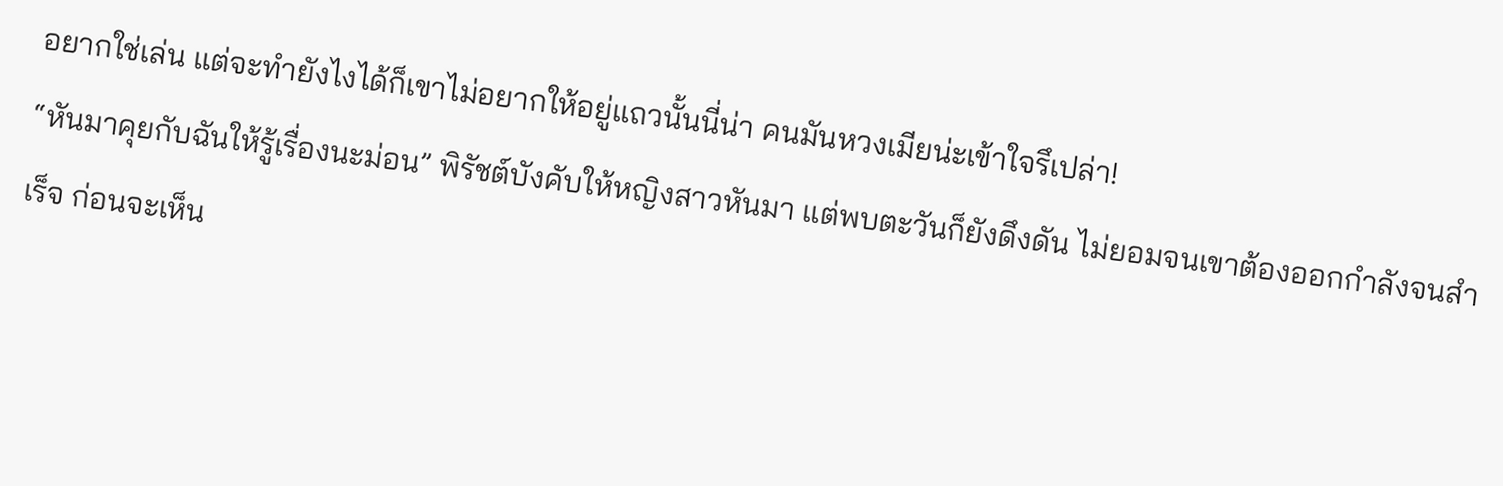อยากใช่เล่น แต่จะทำยังไงได้ก็เขาไม่อยากให้อยู่แถวนั้นนี่น่า คนมันหวงเมียน่ะเข้าใจรึเปล่า!
“หันมาคุยกับฉันให้รู้เรื่องนะม่อน” พิรัชต์บังคับให้หญิงสาวหันมา แต่พบตะวันก็ยังดึงดัน ไม่ยอมจนเขาต้องออกกำลังจนสำเร็จ ก่อนจะเห็น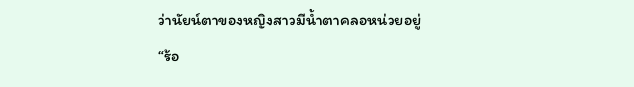ว่านัยน์ตาของหญิงสาวมีน้ำตาคลอหน่วยอยู่
“ร้อ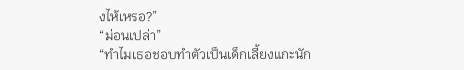งไห้เหรอ?”
“ม่อนเปล่า”
“ทำไมเธอชอบทำตัวเป็นเด็กเลี้ยงแกะนัก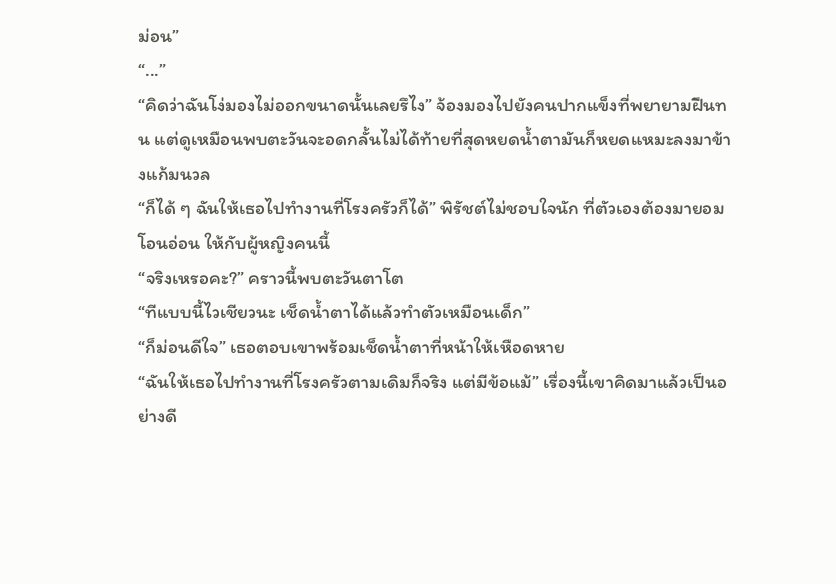ม่อน”
“...”
“คิดว่าฉันโง่มองไม่ออกขนาดนั้นเลยรึไง” จ้องมองไปยังคนปากแข็งที่พยายามฝืนทน แต่ดูเหมือนพบตะวันจะอดกลั้นไม่ได้ท้ายที่สุดหยดน้ำตามันก็หยดแหมะลงมาข้างแก้มนวล
“ก็ได้ ๆ ฉันให้เธอไปทำงานที่โรงครัวก็ได้” พิรัชต์ไม่ชอบใจนัก ที่ตัวเองต้องมายอมโอนอ่อน ให้กับผู้หญิงคนนี้
“จริงเหรอคะ?” คราวนี้พบตะวันตาโต
“ทีแบบนี้ไวเชียวนะ เช็ดน้ำตาได้แล้วทำตัวเหมือนเด็ก”
“ก็ม่อนดีใจ” เธอตอบเขาพร้อมเช็ดน้ำตาที่หน้าให้เหือดหาย
“ฉันให้เธอไปทำงานที่โรงครัวตามเดิมก็จริง แต่มีข้อแม้” เรื่องนี้เขาคิดมาแล้วเป็นอย่างดี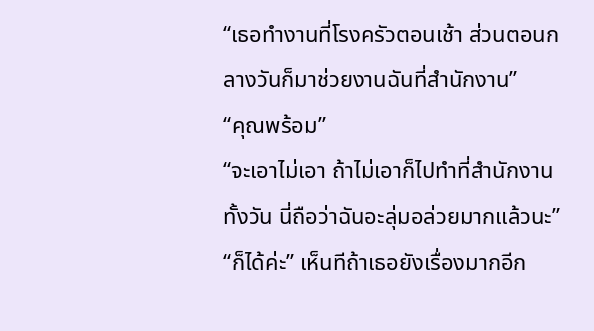“เธอทำงานที่โรงครัวตอนเช้า ส่วนตอนกลางวันก็มาช่วยงานฉันที่สำนักงาน”
“คุณพร้อม”
“จะเอาไม่เอา ถ้าไม่เอาก็ไปทำที่สำนักงานทั้งวัน นี่ถือว่าฉันอะลุ่มอล่วยมากแล้วนะ”
“ก็ได้ค่ะ” เห็นทีถ้าเธอยังเรื่องมากอีก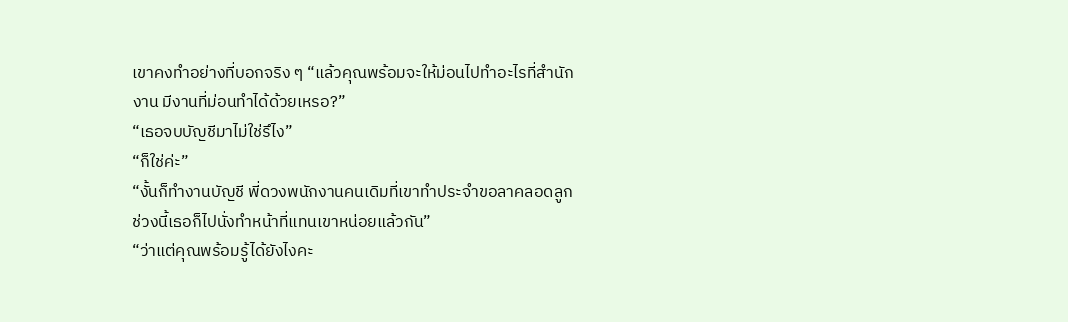เขาคงทำอย่างที่บอกจริง ๆ “แล้วคุณพร้อมจะให้ม่อนไปทำอะไรที่สำนักงาน มีงานที่ม่อนทำได้ด้วยเหรอ?”
“เธอจบบัญชีมาไม่ใช่รึไง”
“ก็ใช่ค่ะ”
“งั้นก็ทำงานบัญชี พี่ดวงพนักงานคนเดิมที่เขาทำประจำขอลาคลอดลูก ช่วงนี้เธอก็ไปนั่งทำหน้าที่แทนเขาหน่อยแล้วกัน”
“ว่าแต่คุณพร้อมรู้ได้ยังไงคะ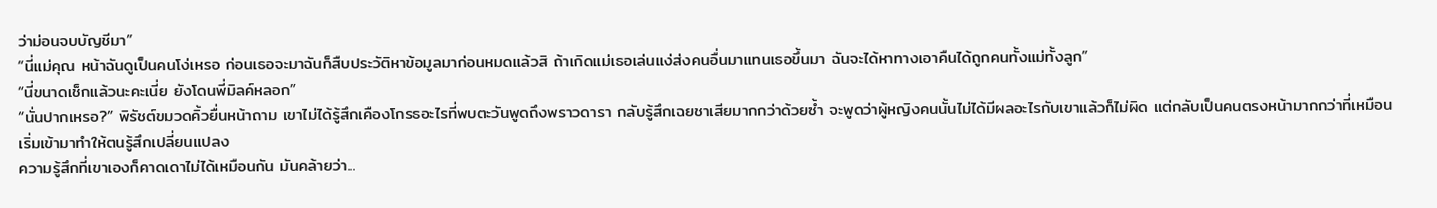ว่าม่อนจบบัญชีมา”
“นี่แม่คุณ หน้าฉันดูเป็นคนโง่เหรอ ก่อนเธอจะมาฉันก็สืบประวัติหาข้อมูลมาก่อนหมดแล้วสิ ถ้าเกิดแม่เธอเล่นแง่ส่งคนอื่นมาแทนเธอขึ้นมา ฉันจะได้หาทางเอาคืนได้ถูกคนทั้งแม่ทั้งลูก”
“นี่ขนาดเช็กแล้วนะคะเนี่ย ยังโดนพี่มิลค์หลอก”
“นั่นปากเหรอ?” พิรัชต์ขมวดคิ้วยื่นหน้าถาม เขาไม่ได้รู้สึกเคืองโกรธอะไรที่พบตะวันพูดถึงพราวดารา กลับรู้สึกเฉยชาเสียมากกว่าด้วยซ้ำ จะพูดว่าผู้หญิงคนนั้นไม่ได้มีผลอะไรกับเขาแล้วก็ไม่ผิด แต่กลับเป็นคนตรงหน้ามากกว่าที่เหมือนเริ่มเข้ามาทำให้ตนรู้สึกเปลี่ยนแปลง
ความรู้สึกที่เขาเองก็คาดเดาไม่ได้เหมือนกัน มันคล้ายว่า...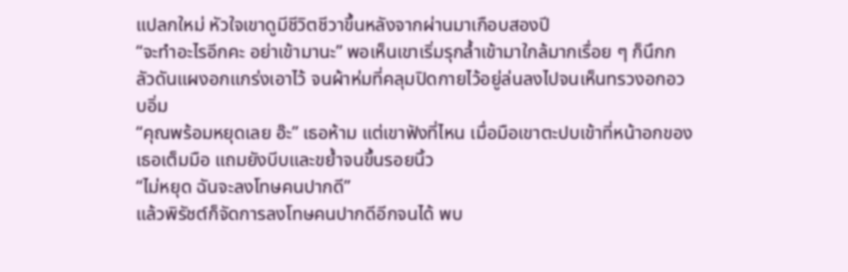แปลกใหม่ หัวใจเขาดูมีชีวิตชีวาขึ้นหลังจากผ่านมาเกือบสองปี
“จะทำอะไรอีกคะ อย่าเข้ามานะ” พอเห็นเขาเริ่มรุกล้ำเข้ามาใกล้มากเรื่อย ๆ ก็นึกกลัวดันแผงอกแกร่งเอาไว้ จนผ้าห่มที่คลุมปิดกายไว้อยู่ล่นลงไปจนเห็นทรวงอกอวบอิ่ม
“คุณพร้อมหยุดเลย อ๊ะ” เธอห้าม แต่เขาฟังที่ไหน เมื่อมือเขาตะปบเข้าที่หน้าอกของเธอเต็มมือ แถมยังบีบและขย้ำจนขึ้นรอยนิ้ว
“ไม่หยุด ฉันจะลงโทษคนปากดี”
แล้วพิรัชต์ก็จัดการลงโทษคนปากดีอีกจนได้ พบ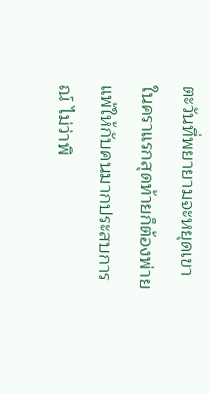ตะวันที่พยายามจะหยุดเขาในคราแรกสุดท้ายก็ต้องพ่ายแพ้ให้กับคนมากประสบการณ์ ไม่ว่าพิ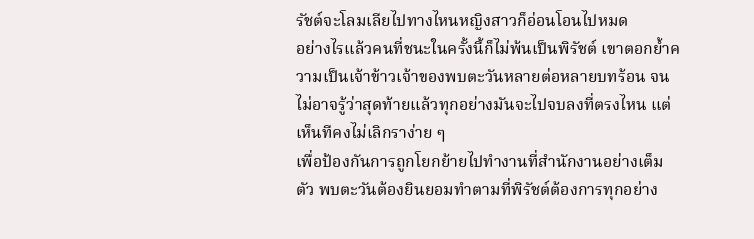รัชต์จะโลมเลียไปทางไหนหญิงสาวก็อ่อนโอนไปหมด
อย่างไรแล้วคนที่ชนะในครั้งนี้ก็ไม่พ้นเป็นพิรัชต์ เขาตอกย้ำความเป็นเจ้าข้าวเจ้าของพบตะวันหลายต่อหลายบทร้อน จนไม่อาจรู้ว่าสุดท้ายแล้วทุกอย่างมันจะไปจบลงที่ตรงไหน แต่เห็นทีคงไม่เลิกราง่าย ๆ
เพื่อป้องกันการถูกโยกย้ายไปทำงานที่สำนักงานอย่างเต็มตัว พบตะวันต้องยินยอมทำตามที่พิรัชต์ต้องการทุกอย่าง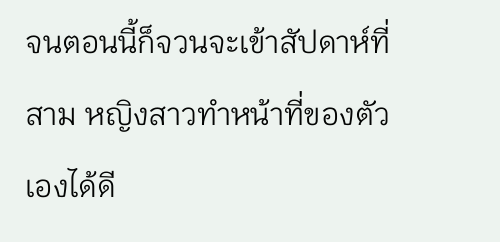จนตอนนี้ก็จวนจะเข้าสัปดาห์ที่สาม หญิงสาวทำหน้าที่ของตัวเองได้ดี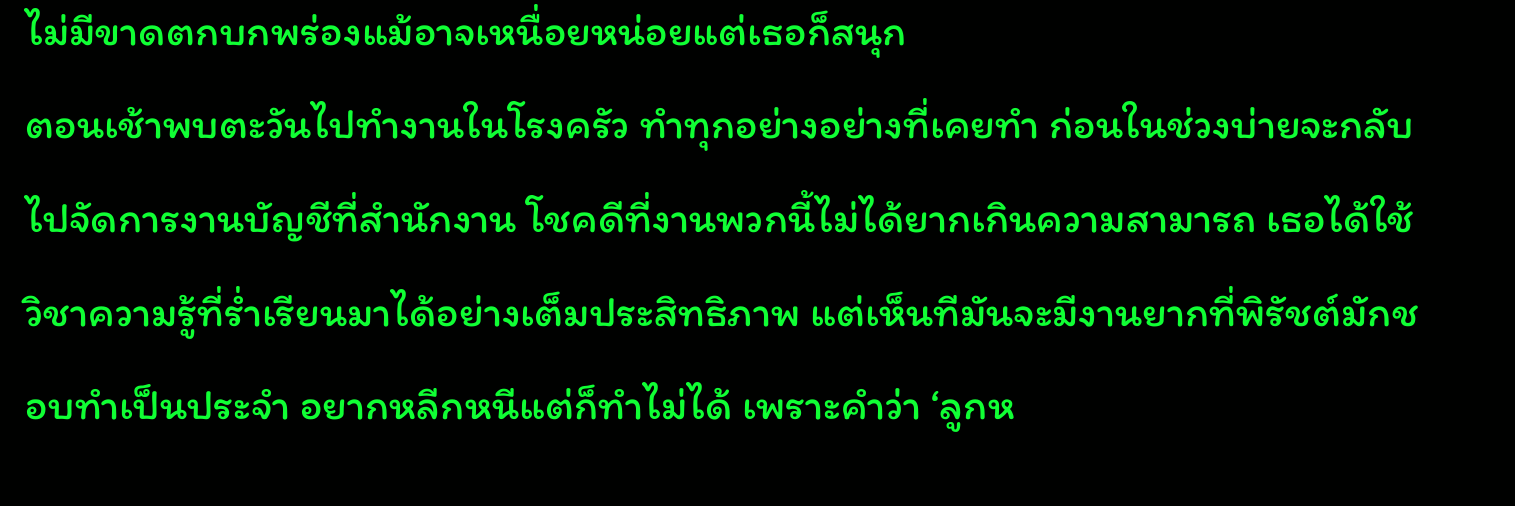ไม่มีขาดตกบกพร่องแม้อาจเหนื่อยหน่อยแต่เธอก็สนุก
ตอนเช้าพบตะวันไปทำงานในโรงครัว ทำทุกอย่างอย่างที่เคยทำ ก่อนในช่วงบ่ายจะกลับไปจัดการงานบัญชีที่สำนักงาน โชคดีที่งานพวกนี้ไม่ได้ยากเกินความสามารถ เธอได้ใช้วิชาความรู้ที่ร่ำเรียนมาได้อย่างเต็มประสิทธิภาพ แต่เห็นทีมันจะมีงานยากที่พิรัชต์มักชอบทำเป็นประจำ อยากหลีกหนีแต่ก็ทำไม่ได้ เพราะคำว่า ‘ลูกห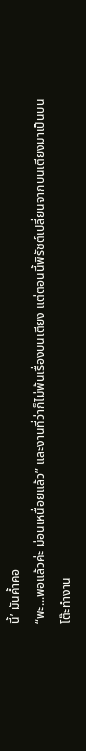นี้’ มันค้ำคอ
“พะ...พอแล้วค่ะ ม่อนเหนื่อยแล้ว” และงานที่ว่าก็ไม่พ้นเรื่องบนเตียง แต่ตอนนี้พิรัชต์เปลี่ยนจากบนเตียงมาเป็นบนโต๊ะทำงาน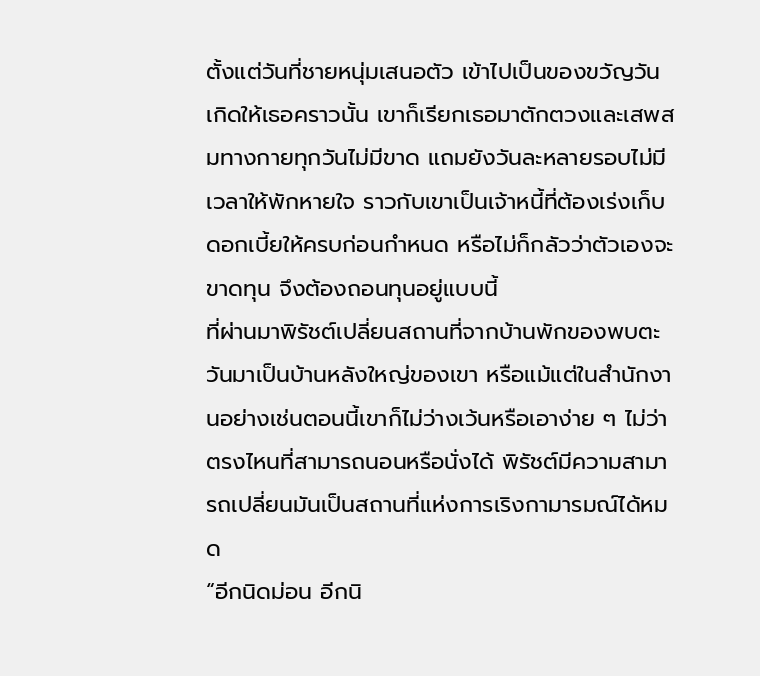ตั้งแต่วันที่ชายหนุ่มเสนอตัว เข้าไปเป็นของขวัญวันเกิดให้เธอคราวนั้น เขาก็เรียกเธอมาตักตวงและเสพสมทางกายทุกวันไม่มีขาด แถมยังวันละหลายรอบไม่มีเวลาให้พักหายใจ ราวกับเขาเป็นเจ้าหนี้ที่ต้องเร่งเก็บดอกเบี้ยให้ครบก่อนกำหนด หรือไม่ก็กลัวว่าตัวเองจะขาดทุน จึงต้องถอนทุนอยู่แบบนี้
ที่ผ่านมาพิรัชต์เปลี่ยนสถานที่จากบ้านพักของพบตะวันมาเป็นบ้านหลังใหญ่ของเขา หรือแม้แต่ในสำนักงานอย่างเช่นตอนนี้เขาก็ไม่ว่างเว้นหรือเอาง่าย ๆ ไม่ว่าตรงไหนที่สามารถนอนหรือนั่งได้ พิรัชต์มีความสามารถเปลี่ยนมันเป็นสถานที่แห่งการเริงกามารมณ์ได้หมด
“อีกนิดม่อน อีกนิ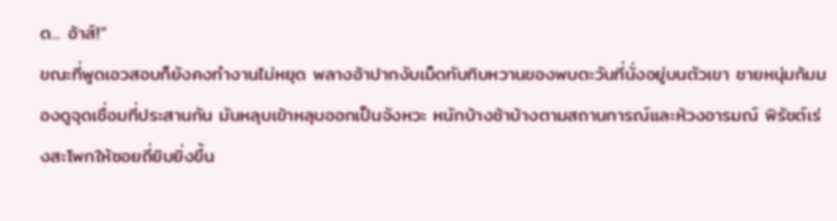ด... อ้าส์!”
ขณะที่พูดเอวสอบก็ยังคงทำงานไม่หยุด พลางอ้าปากงับเม็ดทับทิบหวานของพบตะวันที่นั่งอยู่บนตัวเขา ชายหนุ่มก้มมองดูจุดเชื่อมที่ประสานกัน มันหลุบเข้าหลุบออกเป็นจังหวะ หนักบ้างช้าบ้างตามสถานการณ์และห้วงอารมณ์ พิรัชต์เร่งสะโพกให้ซอยถี่ยิบยิ่งขึ้น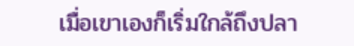เมื่อเขาเองก็เริ่มใกล้ถึงปลา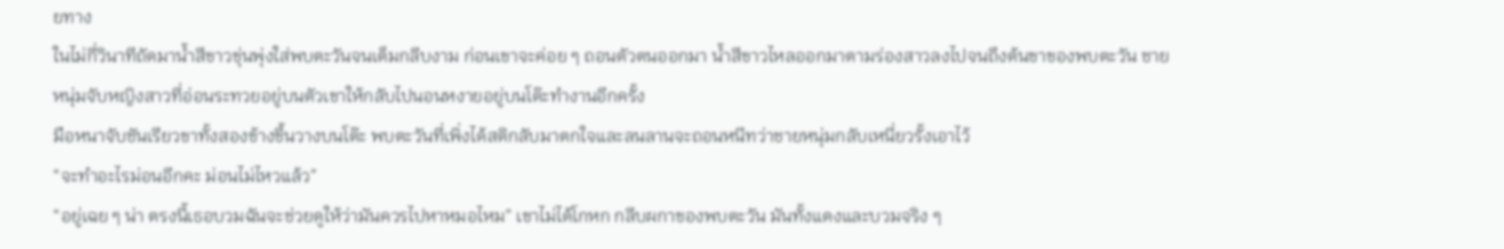ยทาง
ในไม่กี่วินาทีถัดมาน้ำสีขาวขุ่นพุ่งใส่พบตะวันจนเต็มกลีบงาม ก่อนเขาจะค่อย ๆ ถอนตัวตนออกมา น้ำสีขาวไหลออกมาตามร่องสาวลงไปจนถึงต้นขาของพบตะวัน ชายหนุ่มจับหญิงสาวที่อ่อนระทวยอยู่บนตัวเขาให้กลับไปนอนหงายอยู่บนโต๊ะทำงานอีกครั้ง
มือหนาจับชันเรียวขาทั้งสองข้างขึ้นวางบนโต๊ะ พบตะวันที่เพิ่งได้สติกลับมาตกใจและลนลานจะถอนหนีทว่าชายหนุ่มกลับเหนี่ยวรั้งเอาไว้
“จะทำอะไรม่อนอีกคะ ม่อนไม่ไหวแล้ว”
“อยู่เฉย ๆ น่า ตรงนี้เธอบวมฉันจะช่วยดูให้ว่ามันควรไปหาหมอไหม” เขาไม่ได้โกหก กลีบผกาของพบตะวัน มันทั้งแดงและบวมจริง ๆ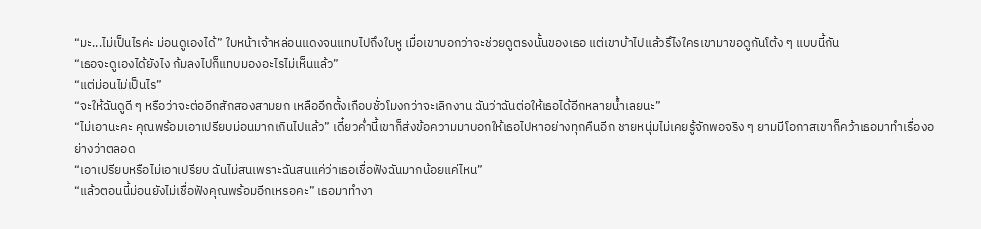“มะ...ไม่เป็นไรค่ะ ม่อนดูเองได้” ใบหน้าเจ้าหล่อนแดงจนแทบไปถึงใบหู เมื่อเขาบอกว่าจะช่วยดูตรงนั้นของเธอ แต่เขาบ้าไปแล้วรึไงใครเขามาขอดูกันโต้ง ๆ แบบนี้กัน
“เธอจะดูเองได้ยังไง ก้มลงไปก็แทบมองอะไรไม่เห็นแล้ว”
“แต่ม่อนไม่เป็นไร”
“จะให้ฉันดูดี ๆ หรือว่าจะต่ออีกสักสองสามยก เหลืออีกตั้งเกือบชั่วโมงกว่าจะเลิกงาน ฉันว่าฉันต่อให้เธอได้อีกหลายน้ำเลยนะ”
“ไม่เอานะคะ คุณพร้อมเอาเปรียบม่อนมากเกินไปแล้ว” เดี๋ยวค่ำนี้เขาก็ส่งข้อความมาบอกให้เธอไปหาอย่างทุกคืนอีก ชายหนุ่มไม่เคยรู้จักพอจริง ๆ ยามมีโอกาสเขาก็คว้าเธอมาทำเรื่องอย่างว่าตลอด
“เอาเปรียบหรือไม่เอาเปรียบ ฉันไม่สนเพราะฉันสนแค่ว่าเธอเชื่อฟังฉันมากน้อยแค่ไหน”
“แล้วตอนนี้ม่อนยังไม่เชื่อฟังคุณพร้อมอีกเหรอคะ” เธอมาทำงา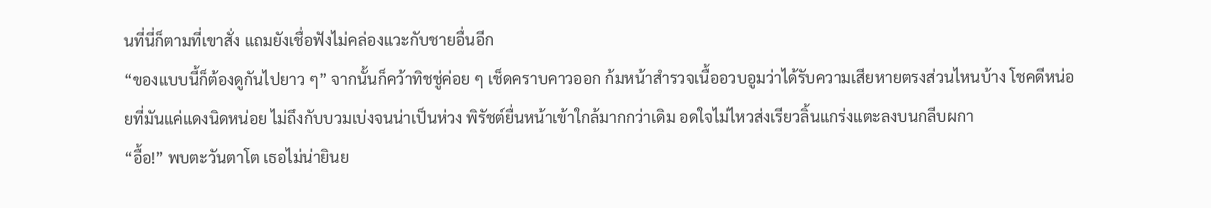นที่นี่ก็ตามที่เขาสั่ง แถมยังเชื่อฟังไม่คล่องแวะกับชายอื่นอีก
“ของแบบนี้ก็ต้องดูกันไปยาว ๆ” จากนั้นก็คว้าทิชชู่ค่อย ๆ เช็ดคราบคาวออก ก้มหน้าสำรวจเนื้ออวบอูมว่าได้รับความเสียหายตรงส่วนไหนบ้าง โชคดีหน่อยที่มันแค่แดงนิดหน่อย ไม่ถึงกับบวมเบ่งจนน่าเป็นห่วง พิรัชต์ยื่นหน้าเข้าใกล้มากกว่าเดิม อดใจไม่ไหวส่งเรียวลิ้นแกร่งแตะลงบนกลีบผกา
“อื้อ!” พบตะวันตาโต เธอไม่น่ายินย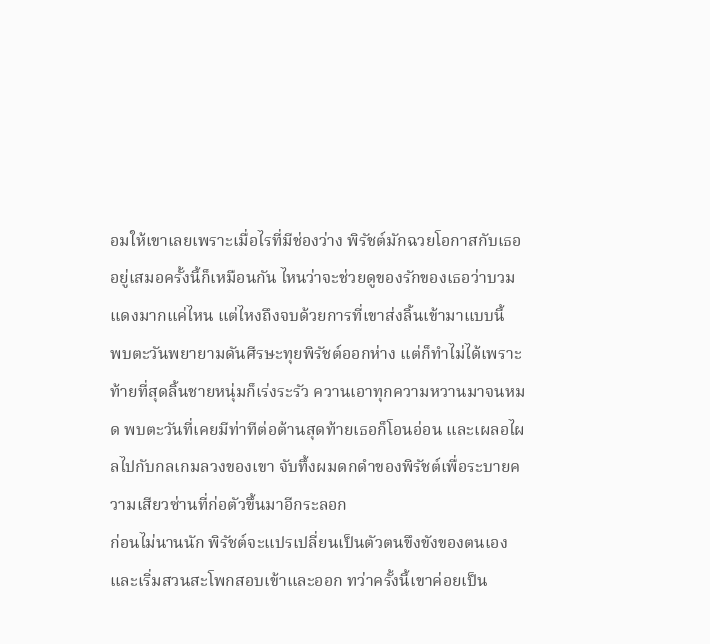อมให้เขาเลยเพราะเมื่อไรที่มีช่องว่าง พิรัชต์มักฉวยโอกาสกับเธออยู่เสมอครั้งนี้ก็เหมือนกัน ไหนว่าจะช่วยดูของรักของเธอว่าบวมแดงมากแค่ไหน แต่ไหงถึงจบด้วยการที่เขาส่งลิ้นเข้ามาแบบนี้
พบตะวันพยายามดันศีรษะทุยพิรัชต์ออกห่าง แต่ก็ทำไม่ได้เพราะท้ายที่สุดลิ้นชายหนุ่มก็เร่งระรัว ควานเอาทุกความหวานมาจนหมด พบตะวันที่เคยมีท่าทีต่อต้านสุดท้ายเธอก็โอนอ่อน และเผลอไผลไปกับกลเกมลวงของเขา จับทึ้งผมดกดำของพิรัชต์เพื่อระบายความเสียวซ่านที่ก่อตัวขึ้นมาอีกระลอก
ก่อนไม่นานนัก พิรัชต์จะแปรเปลี่ยนเป็นตัวตนขึงขังของตนเอง และเริ่มสวนสะโพกสอบเข้าและออก ทว่าครั้งนี้เขาค่อยเป็น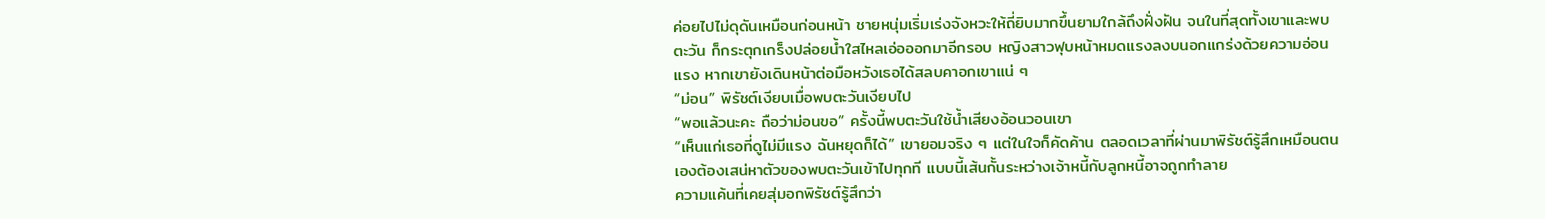ค่อยไปไม่ดุดันเหมือนก่อนหน้า ชายหนุ่มเริ่มเร่งจังหวะให้ถี่ยิบมากขึ้นยามใกล้ถึงฝั่งฝัน จนในที่สุดทั้งเขาและพบตะวัน ก็กระตุกเกร็งปล่อยน้ำใสไหลเอ่อออกมาอีกรอบ หญิงสาวฟุบหน้าหมดแรงลงบนอกแกร่งด้วยความอ่อนแรง หากเขายังเดินหน้าต่อมือหวังเธอได้สลบคาอกเขาแน่ ๆ
“ม่อน” พิรัชต์เงียบเมื่อพบตะวันเงียบไป
“พอแล้วนะคะ ถือว่าม่อนขอ” ครั้งนี้พบตะวันใช้น้ำเสียงอ้อนวอนเขา
“เห็นแก่เธอที่ดูไม่มีแรง ฉันหยุดก็ได้” เขายอมจริง ๆ แต่ในใจก็คัดค้าน ตลอดเวลาที่ผ่านมาพิรัชต์รู้สึกเหมือนตนเองต้องเสน่หาตัวของพบตะวันเข้าไปทุกที แบบนี้เส้นกั้นระหว่างเจ้าหนี้กับลูกหนี้อาจถูกทำลาย
ความแค้นที่เคยสุ่มอกพิรัชต์รู้สึกว่า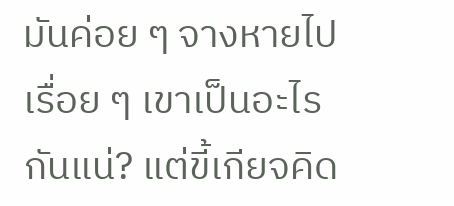มันค่อย ๆ จางหายไปเรื่อย ๆ เขาเป็นอะไรกันแน่? แต่ขี้เกียจคิด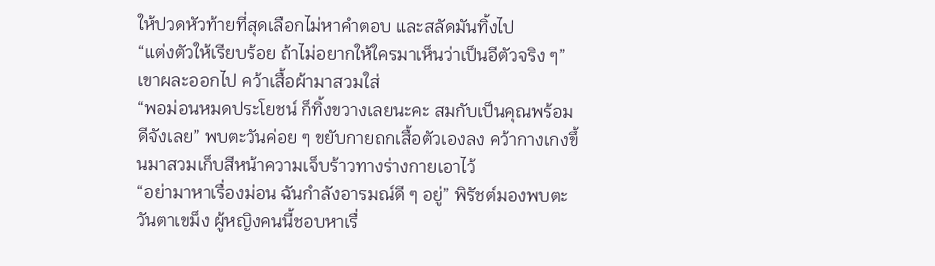ให้ปวดหัวท้ายที่สุดเลือกไม่หาคำตอบ และสลัดมันทิ้งไป
“แต่งตัวให้เรียบร้อย ถ้าไม่อยากให้ใครมาเห็นว่าเป็นอีตัวจริง ๆ” เขาผละออกไป คว้าเสื้อผ้ามาสวมใส่
“พอม่อนหมดประโยชน์ ก็ทิ้งขวางเลยนะคะ สมกับเป็นคุณพร้อมดีจังเลย” พบตะวันค่อย ๆ ขยับกายถกเสื้อตัวเองลง คว้ากางเกงขึ้นมาสวมเก็บสีหน้าความเจ็บร้าวทางร่างกายเอาไว้
“อย่ามาหาเรื่องม่อน ฉันกำลังอารมณ์ดี ๆ อยู่” พิรัชต์มองพบตะวันตาเขม็ง ผู้หญิงคนนี้ชอบหาเรื่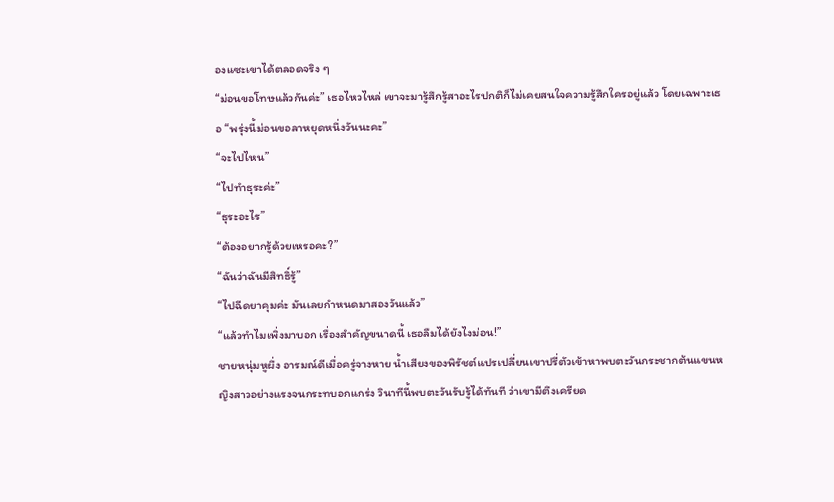องแซะเขาได้ตลอดจริง ๆ
“ม่อนขอโทษแล้วกันค่ะ” เธอไหวไหล่ เขาจะมารู้สึกรู้สาอะไรปกติก็ไม่เคยสนใจความรู้สึกใครอยู่แล้ว โดยเฉพาะเธอ “พรุ่งนี้ม่อนขอลาหยุดหนึ่งวันนะคะ”
“จะไปไหน”
“ไปทำธุระค่ะ”
“ธุระอะไร”
“ต้องอยากรู้ด้วยเหรอคะ?”
“ฉันว่าฉันมีสิทธิ์รู้”
“ไปฉีดยาคุมค่ะ มันเลยกำหนดมาสองวันแล้ว”
“แล้วทำไมเพิ่งมาบอก เรื่องสำคัญขนาดนี้ เธอลืมได้ยังไงม่อน!”
ชายหนุ่มหูผึ่ง อารมณ์ดีเมื่อครู่จางหาย น้ำเสียงของพิรัชต์แปรเปลี่ยนเขาปรี่ตัวเข้าหาพบตะวันกระชากต้นแขนหญิงสาวอย่างแรงจนกระทบอกแกร่ง วินาทีนี้พบตะวันรับรู้ได้ทันที ว่าเขามีตึงเครียด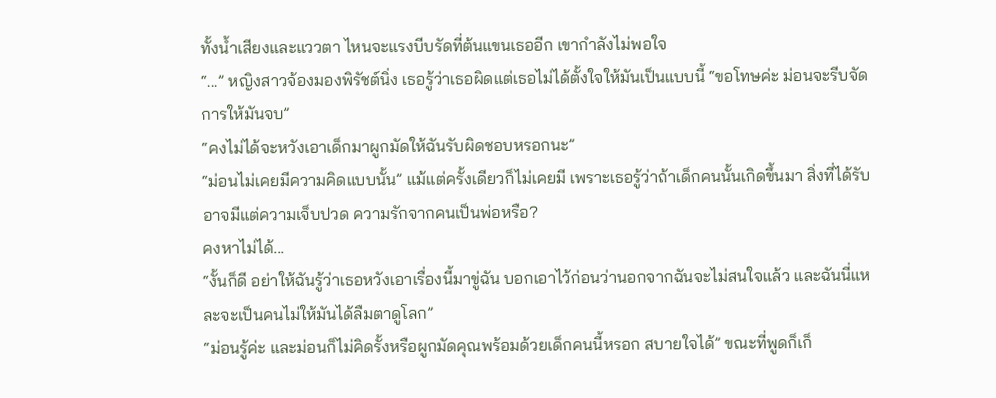ทั้งน้ำเสียงและแววตา ไหนจะแรงบีบรัดที่ต้นแขนเธออีก เขากำลังไม่พอใจ
“...” หญิงสาวจ้องมองพิรัชต์นิ่ง เธอรู้ว่าเธอผิดแต่เธอไม่ได้ตั้งใจให้มันเป็นแบบนี้ “ขอโทษค่ะ ม่อนจะรีบจัดการให้มันจบ”
“คงไม่ได้จะหวังเอาเด็กมาผูกมัดให้ฉันรับผิดชอบหรอกนะ”
“ม่อนไม่เคยมีความคิดแบบนั้น” แม้แต่ครั้งเดียวก็ไม่เคยมี เพราะเธอรู้ว่าถ้าเด็กคนนั้นเกิดขึ้นมา สิ่งที่ได้รับอาจมีแต่ความเจ็บปวด ความรักจากคนเป็นพ่อหรือ?
คงหาไม่ได้...
“งั้นก็ดี อย่าให้ฉันรู้ว่าเธอหวังเอาเรื่องนี้มาขู่ฉัน บอกเอาไว้ก่อนว่านอกจากฉันจะไม่สนใจแล้ว และฉันนี่แหละจะเป็นคนไม่ให้มันได้ลืมตาดูโลก”
“ม่อนรู้ค่ะ และม่อนก็ไม่คิดรั้งหรือผูกมัดคุณพร้อมด้วยเด็กคนนี้หรอก สบายใจได้” ขณะที่พูดก็เก็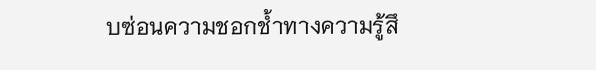บซ่อนความชอกช้ำทางความรู้สึ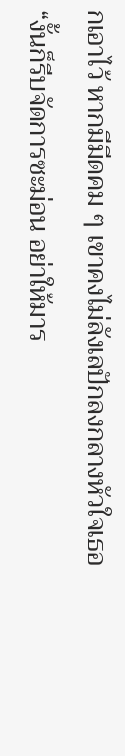กเอาไว้ หากมีมีดคม ๆ เขาคงไม่ลังเลปักลงกลางหัวใจเธอ
“งั้นก็รีบจัดการซะม่อน อย่าให้มาร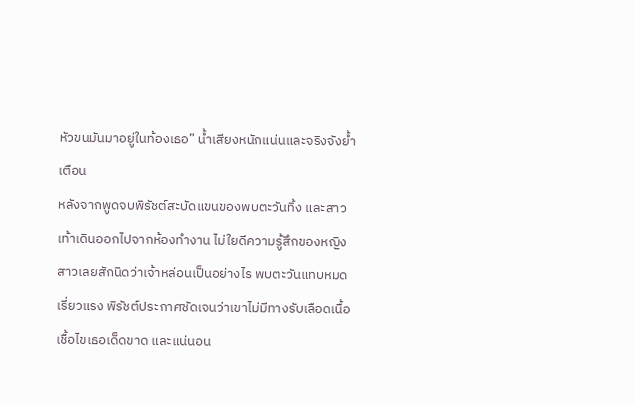หัวขนมันมาอยู่ในท้องเธอ” น้ำเสียงหนักแน่นและจริงจังย้ำเตือน
หลังจากพูดจบพิรัชต์สะบัดแขนของพบตะวันทิ้ง และสาวเท้าเดินออกไปจากห้องทำงาน ไม่ใยดีความรู้สึกของหญิงสาวเลยสักนิดว่าเจ้าหล่อนเป็นอย่างไร พบตะวันแทบหมดเรี่ยวแรง พิรัชต์ประกาศชัดเจนว่าเขาไม่มีทางรับเลือดเนื้อเชื้อไขเธอเด็ดขาด และแน่นอน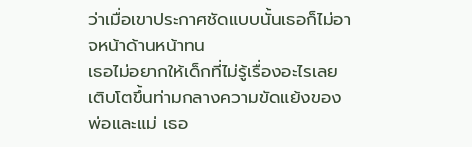ว่าเมื่อเขาประกาศชัดแบบนั้นเธอก็ไม่อาจหน้าด้านหน้าทน
เธอไม่อยากให้เด็กที่ไม่รู้เรื่องอะไรเลยเติบโตขึ้นท่ามกลางความขัดแย้งของพ่อและแม่ เธอ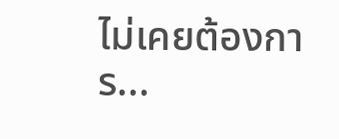ไม่เคยต้องการ...